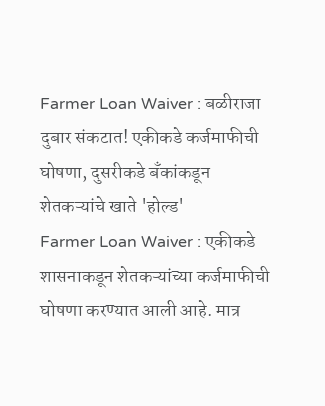Farmer Loan Waiver : बळीराजा दुबार संकटात! एकीकडे कर्जमाफीची घोषणा, दुसरीकडे बँकांकडून शेतकऱ्यांचे खाते 'होल्ड'
Farmer Loan Waiver : एकीकडे शासनाकडून शेतकऱ्यांच्या कर्जमाफीची घोषणा करण्यात आली आहे. मात्र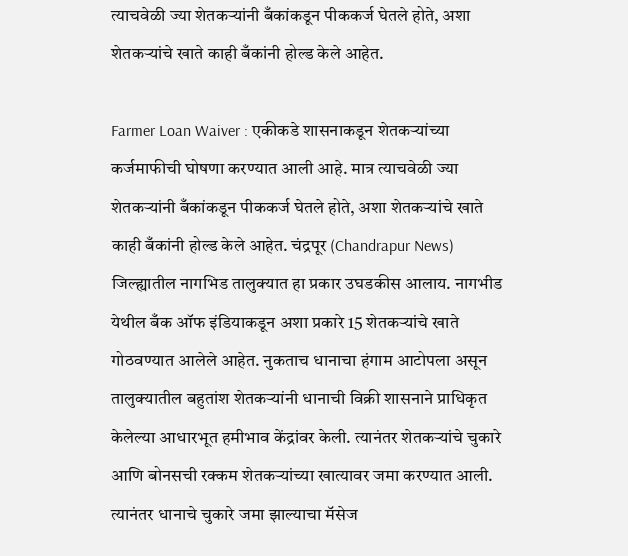त्याचवेळी ज्या शेतकऱ्यांनी बँकांकडून पीककर्ज घेतले होते, अशा शेतकऱ्यांचे खाते काही बँकांनी होल्ड केले आहेत.

Farmer Loan Waiver : एकीकडे शासनाकडून शेतकऱ्यांच्या कर्जमाफीची घोषणा करण्यात आली आहे. मात्र त्याचवेळी ज्या शेतकऱ्यांनी बँकांकडून पीककर्ज घेतले होते, अशा शेतकऱ्यांचे खाते काही बँकांनी होल्ड केले आहेत. चंद्रपूर (Chandrapur News) जिल्ह्यातील नागभिड तालुक्यात हा प्रकार उघडकीस आलाय. नागभीड येथील बँक ऑफ इंडियाकडून अशा प्रकारे 15 शेतकऱ्यांचे खाते गोठवण्यात आलेले आहेत. नुकताच धानाचा हंगाम आटोपला असून तालुक्यातील बहुतांश शेतकऱ्यांनी धानाची विक्री शासनाने प्राधिकृत केलेल्या आधारभूत हमीभाव केंद्रांवर केली. त्यानंतर शेतकऱ्यांचे चुकारे आणि बोनसची रक्कम शेतकऱ्यांच्या खात्यावर जमा करण्यात आली. त्यानंतर धानाचे चुकारे जमा झाल्याचा मॅसेज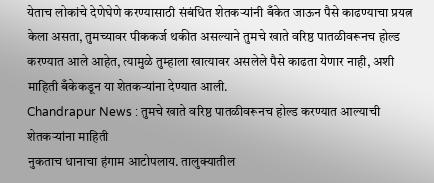येताच लोकांचे देणेघेणे करण्यासाठी संबंधित शेतकऱ्यांनी बँकेत जाऊन पैसे काढण्याचा प्रयत्न केला असता, तुमच्यावर पीककर्ज थकीत असल्याने तुमचे खाते वरिष्ठ पातळीवरूनच होल्ड करण्यात आले आहेत, त्यामुळे तुम्हाला खात्यावर असलेले पैसे काढता येणार नाही, अशी माहिती बँकेकडून या शेतकऱ्यांना देण्यात आली.
Chandrapur News : तुमचे खाते वरिष्ठ पातळीवरूनच होल्ड करण्यात आल्याची शेतकऱ्यांना माहिती
नुकताच धानाचा हंगाम आटोपलाय. तालुक्यातील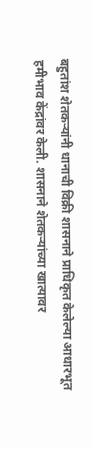बहुतांश शेतकऱ्यांनी धानाची विक्री शासनाने प्राधिकृत केलेल्या आधारभूत हमीभाव केंद्रांवर केली. शासनाने शेतकऱ्यांच्या खात्यावर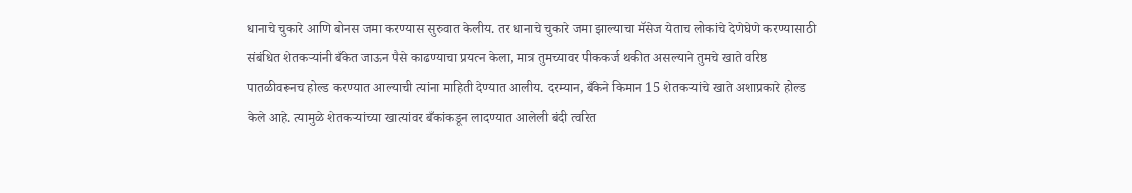धानाचे चुकारे आणि बोनस जमा करण्यास सुरुवात केलीय. तर धानाचे चुकारे जमा झाल्याचा मॅसेज येताच लोकांचे देणेघेणे करण्यासाठी संबंधित शेतकऱ्यांनी बँकेत जाऊन पैसे काढण्याचा प्रयत्न केला, मात्र तुमच्यावर पीककर्ज थकीत असल्याने तुमचे खाते वरिष्ठ पातळीवरूनच होल्ड करण्यात आल्याची त्यांना माहिती देण्यात आलीय. दरम्यान, बँकेने किमान 15 शेतकऱ्यांचे खाते अशाप्रकारे होल्ड केले आहे. त्यामुळे शेतकऱ्यांच्या खात्यांवर बँकांकडून लादण्यात आलेली बंदी त्वरित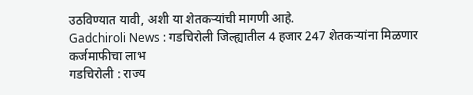उठविण्यात यावी, अशी या शेतकऱ्यांची मागणी आहे.
Gadchiroli News : गडचिरोली जिल्ह्यातील 4 हजार 247 शेतकऱ्यांना मिळणार कर्जमाफीचा लाभ
गडचिरोली : राज्य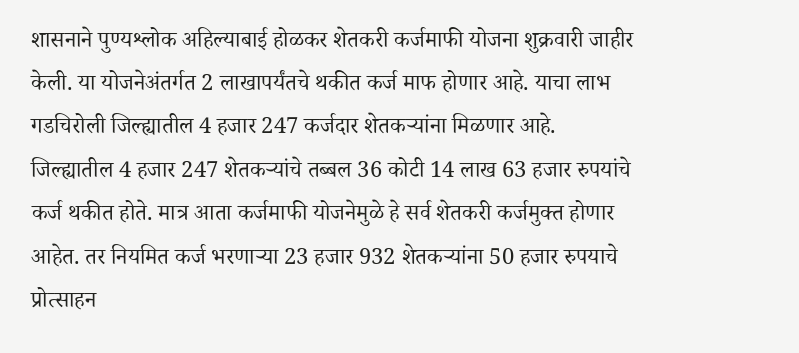शासनाने पुण्यश्लोक अहिल्याबाई होळकर शेतकरी कर्जमाफी योजना शुक्रवारी जाहीर केली. या योजनेअंतर्गत 2 लाखापर्यंतचे थकीत कर्ज माफ होणार आहे. याचा लाभ गडचिरोली जिल्ह्यातील 4 हजार 247 कर्जदार शेतकऱ्यांना मिळणार आहे. जिल्ह्यातील 4 हजार 247 शेतकऱ्यांचे तब्बल 36 कोटी 14 लाख 63 हजार रुपयांचे कर्ज थकीत होते. मात्र आता कर्जमाफी योजनेमुळे हे सर्व शेतकरी कर्जमुक्त होणार आहेत. तर नियमित कर्ज भरणाऱ्या 23 हजार 932 शेतकऱ्यांना 50 हजार रुपयाचे प्रोत्साहन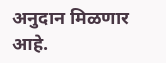अनुदान मिळणार आहे.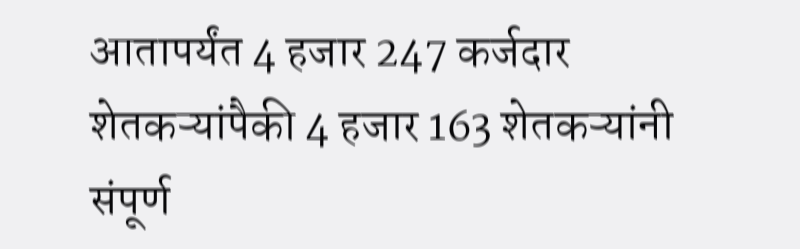आतापर्यंत 4 हजार 247 कर्जदार शेतकऱ्यांपैकी 4 हजार 163 शेतकऱ्यांनी संपूर्ण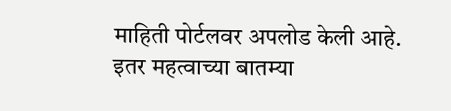माहिती पोर्टलवर अपलोड केली आहे.
इतर महत्वाच्या बातम्या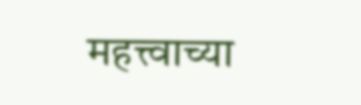महत्त्वाच्या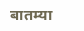बातम्या